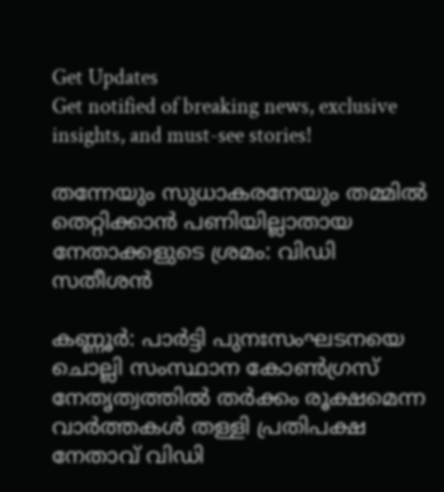Get Updates
Get notified of breaking news, exclusive insights, and must-see stories!

തന്നേയും സുധാകരനേയും തമ്മില്‍ തെറ്റിക്കാന്‍ പണിയില്ലാതായ നേതാക്കളുടെ ശ്രമം: വിഡി സതീശന്‍

കണ്ണൂർ: പാർട്ടി പുനഃസംഘടനയെ ചൊല്ലി സംസ്ഥാന കോണ്‍ഗ്രസ് നേതൃത്വത്തില്‍ തർക്കം രൂക്ഷമെന്ന വാർത്തകള്‍ തള്ളി പ്രതിപക്ഷ നേതാവ് വിഡി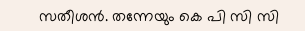സതീശന്‍. തന്നേയും കെ പി സി സി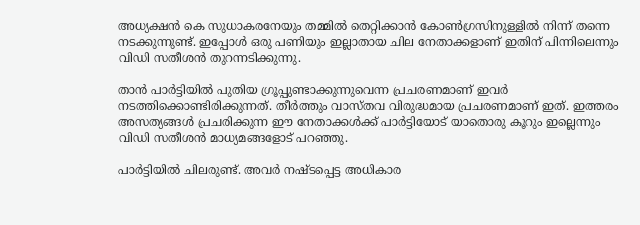അധ്യക്ഷന്‍ കെ സുധാകരനേയും തമ്മില്‍ തെറ്റിക്കാന്‍ കോണ്‍ഗ്രസിനുള്ളില്‍ നിന്ന് തന്നെ നടക്കുന്നുണ്ട്. ഇപ്പോള്‍ ഒരു പണിയും ഇല്ലാതായ ചില നേതാക്കളാണ് ഇതിന് പിന്നിലെന്നും വിഡി സതീശന്‍ തുറന്നടിക്കുന്നു.

താന്‍ പാർട്ടിയില്‍ പുതിയ ഗ്രൂപ്പുണ്ടാക്കുന്നുവെന്ന പ്രചരണമാണ് ഇവർ നടത്തിക്കൊണ്ടിരിക്കുന്നത്. തീർത്തും വാസ്തവ വിരുദ്ധമായ പ്രചരണമാണ് ഇത്. ഇത്തരം അസത്യങ്ങള്‍ പ്രചരിക്കുന്ന ഈ നേതാക്കള്‍ക്ക് പാർട്ടിയോട് യാതൊരു കൂറും ഇല്ലെന്നും വിഡി സതീശന്‍ മാധ്യമങ്ങളോട് പറഞ്ഞു.

പാർട്ടിയില്‍ ചിലരുണ്ട്. അവർ നഷ്ടപ്പെട്ട അധികാര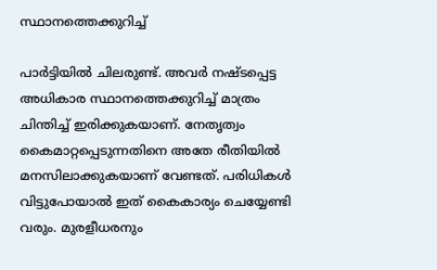സ്ഥാനത്തെക്കുറിച്ച്

പാർട്ടിയില്‍ ചിലരുണ്ട്. അവർ നഷ്ടപ്പെട്ട അധികാര സ്ഥാനത്തെക്കുറിച്ച് മാത്രം ചിന്തിച്ച് ഇരിക്കുകയാണ്. നേതൃത്വം കൈമാറ്റപ്പെടുന്നതിനെ അതേ രീതിയിൽ മനസിലാക്കുകയാണ് വേണ്ടത്. പരിധികള്‍ വിട്ടുപോയാല്‍ ഇത് കൈകാര്യം ചെയ്യേണ്ടി വരും. മുരളീധരനും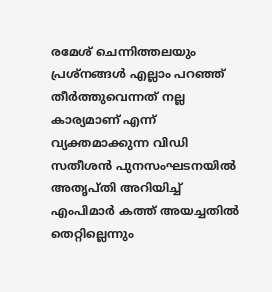രമേശ് ചെന്നിത്തലയും പ്രശ്നങ്ങള്‍ എല്ലാം പറഞ്ഞ് തീർത്തുവെന്നത് നല്ല കാര്യമാണ് എന്ന് വ്യക്തമാക്കുന്ന വിഡി സതീശന്‍ പുനസംഘടനയിൽ അതൃപ്തി അറിയിച്ച് എംപിമാർ കത്ത് അയച്ചതിൽ തെറ്റില്ലെന്നും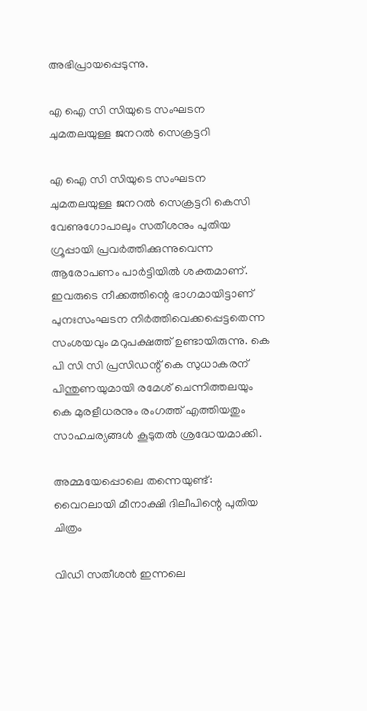അഭിപ്രായപ്പെടുന്നു.

എ ഐ സി സിയുടെ സംഘടന ചുമതലയുള്ള ജനറല്‍ സെക്രട്ടറി

എ ഐ സി സിയുടെ സംഘടന ചുമതലയുള്ള ജനറല്‍ സെക്രട്ടറി കെസി വേണുഗോപാലും സതീശനും പുതിയ ഗ്രൂപ്പായി പ്രവർത്തിക്കുന്നുവെന്ന ആരോപണം പാർട്ടിയില്‍ ശക്തമാണ്. ഇവരുടെ നീക്കത്തിന്റെ ഭാഗമായിട്ടാണ് പുനഃസംഘടന നിർത്തിവെക്കപ്പെട്ടതെന്ന സംശയവും മറുപക്ഷത്ത് ഉണ്ടായിരുന്നു. കെ പി സി സി പ്രസിഡന്റ് കെ സുധാകരന് പിന്തുണയുമായി രമേശ് ചെന്നിത്തലയും കെ മുരളീധരനും രംഗത്ത് എത്തിയതും സാഹചര്യങ്ങള്‍ കൂടുതല്‍ ശ്രദ്ധേയമാക്കി.

അമ്മയേപ്പൊലെ തന്നെയുണ്ട്: വൈറലായി മീനാക്ഷി ദിലീപിന്റെ പുതിയ ചിത്രം

വിഡി സതീശന്‍ ഇന്നലെ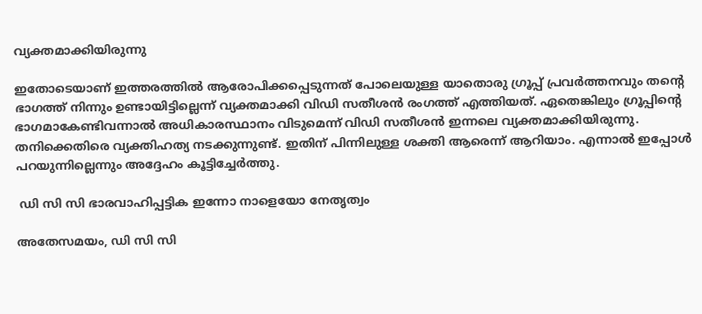വ്യക്തമാക്കിയിരുന്നു

ഇതോടെയാണ് ഇത്തരത്തില്‍ ആരോപിക്കപ്പെടുന്നത് പോലെയുള്ള യാതൊരു ഗ്രൂപ്പ് പ്രവർത്തനവും തന്റെ ഭാഗത്ത് നിന്നും ഉണ്ടായിട്ടില്ലെന്ന് വ്യക്തമാക്കി വിഡി സതീശന്‍ രംഗത്ത് എത്തിയത്. ഏതെങ്കിലും ഗ്രൂപ്പിന്‍റെ ഭാഗമാകേണ്ടിവന്നാൽ അധികാരസ്ഥാനം വിടുമെന്ന് വിഡി സതീശന്‍ ഇന്നലെ വ്യക്തമാക്കിയിരുന്നു. തനിക്കെതിരെ വ്യക്തിഹത്യ നടക്കുന്നുണ്ട്. ഇതിന് പിന്നിലുള്ള ശക്തി ആരെന്ന് ആറിയാം. എന്നാല്‍ ഇപ്പോള്‍ പറയുന്നില്ലെന്നും അദ്ദേഹം കൂട്ടിച്ചേർത്തു.

 ഡി സി സി ഭാരവാഹിപ്പട്ടിക ഇന്നോ നാളെയോ നേതൃത്വം

അതേസമയം, ഡി സി സി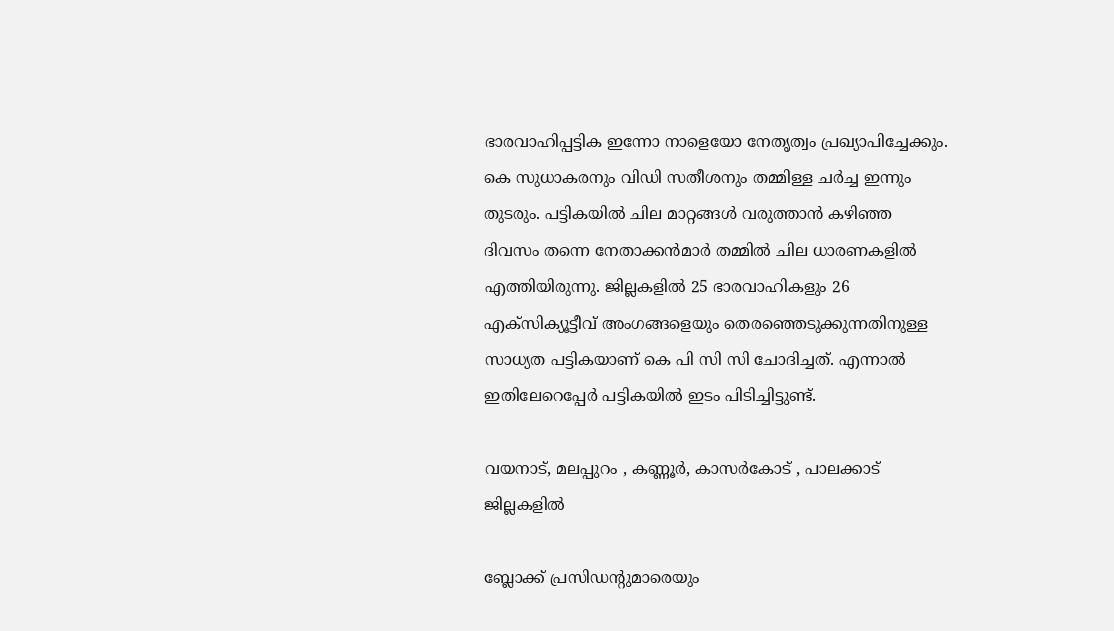ഭാരവാഹിപ്പട്ടിക ഇന്നോ നാളെയോ നേതൃത്വം പ്രഖ്യാപിച്ചേക്കും. കെ സുധാകരനും വിഡി സതീശനും തമ്മിള്ള ചർച്ച ഇന്നും തുടരും. പട്ടികയില്‍ ചില മാറ്റങ്ങള്‍ വരുത്താന്‍ കഴിഞ്ഞ ദിവസം തന്നെ നേതാക്കന്‍മാർ തമ്മില്‍ ചില ധാരണകളില്‍ എത്തിയിരുന്നു. ജില്ലകളിൽ 25 ഭാരവാഹികളും 26 എക്സിക്യൂട്ടീവ് അംഗങ്ങളെയും തെരഞ്ഞെടുക്കുന്നതിനുള്ള സാധ്യത പട്ടികയാണ് കെ പി സി സി ചോദിച്ചത്. എന്നാല്‍ ഇതിലേറെപ്പേർ പട്ടികയില്‍ ഇടം പിടിച്ചിട്ടുണ്ട്.

വയനാട്, മലപ്പുറം , കണ്ണൂർ, കാസർകോട് , പാലക്കാട് ജില്ലകളിൽ

ബ്ലോക്ക് പ്രസിഡന്റുമാരെയും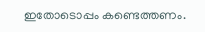ഇതോടൊപ്പം കണ്ടെത്തണം.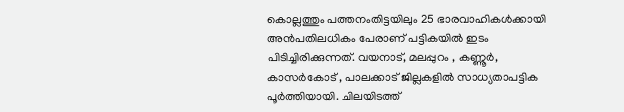കൊല്ലത്തും പത്തനംതിട്ടയിലും 25 ഭാരവാഹികൾക്കായി അൻപതിലധികം പേരാണ് പട്ടികയില്‍ ഇടം പിടിച്ചിരിക്കുന്നത്. വയനാട്, മലപ്പുറം , കണ്ണൂർ, കാസർകോട് , പാലക്കാട് ജില്ലകളിൽ സാധ്യതാപട്ടിക പൂർത്തിയായി. ചിലയിടത്ത്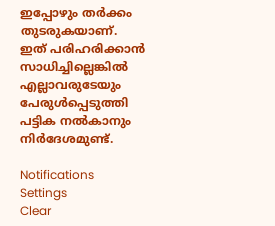ഇപ്പോഴും തർക്കം തുടരുകയാണ്. ഇത് പരിഹരിക്കാന്‍ സാധിച്ചില്ലെങ്കില്‍ എല്ലാവരുടേയും പേരുള്‍പ്പെടുത്തി പട്ടിക നല്‍കാനും നിർദേശമുണ്ട്.

Notifications
Settings
Clear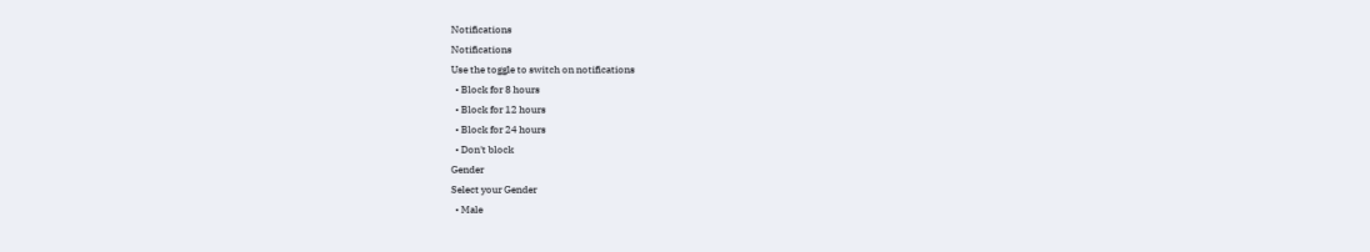Notifications
Notifications
Use the toggle to switch on notifications
  • Block for 8 hours
  • Block for 12 hours
  • Block for 24 hours
  • Don't block
Gender
Select your Gender
  • Male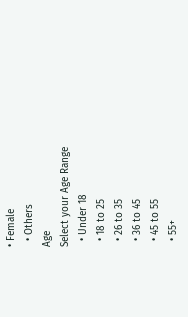• Female
  • Others
Age
Select your Age Range
  • Under 18
  • 18 to 25
  • 26 to 35
  • 36 to 45
  • 45 to 55
  • 55+